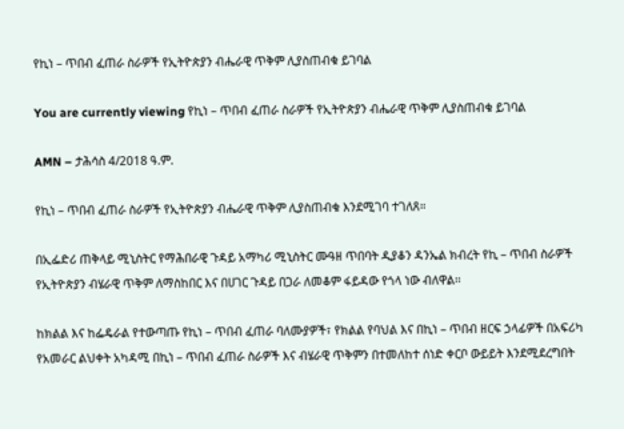የኪነ – ጥበብ ፈጠራ ስራዎች የኢትዮጵያን ብሔራዊ ጥቅም ሊያስጠብቁ ይገባል

You are currently viewing የኪነ – ጥበብ ፈጠራ ስራዎች የኢትዮጵያን ብሔራዊ ጥቅም ሊያስጠብቁ ይገባል

AMN – ታሕሳስ 4/2018 ዓ.ም.

የኪነ – ጥበብ ፈጠራ ስራዎች የኢትዮጵያን ብሔራዊ ጥቅም ሊያስጠብቁ እንደሚገባ ተገለጸ።

በኢፌድሪ ጠቅላይ ሚኒስትር የማሕበራዊ ጉዳይ አማካሪ ሚኒስትር ሙዓዘ ጥበባት ዲያቆን ዳንኤል ክብረት የኪ – ጥበብ ስራዎች የኢትዮጵያን ብሄራዊ ጥቅም ለማስከበር እና በሀገር ጉዳይ በጋራ ለመቆም ፋይዳው የጎላ ነው ብለዋል፡፡

ከክልል እና ከፌዴራል የተውጣጡ የኪነ – ጥበብ ፈጠራ ባለሙያዎች፣ የክልል የባህል እና በኪነ – ጥበብ ዘርፍ ኃላፊዎች በአፍሪካ የአመራር ልህቀት አካዳሚ በኪነ – ጥበብ ፈጠራ ስራዎች እና ብሄራዊ ጥቅምን በተመለከተ ሰነድ ቀርቦ ውይይት እንደሚደረግበት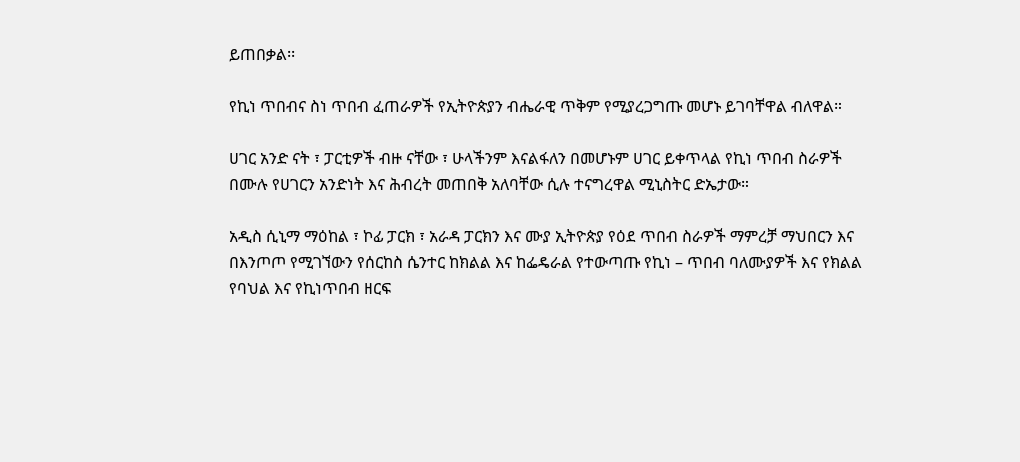ይጠበቃል፡፡

የኪነ ጥበብና ስነ ጥበብ ፈጠራዎች የኢትዮጵያን ብሔራዊ ጥቅም የሚያረጋግጡ መሆኑ ይገባቸዋል ብለዋል።

ሀገር አንድ ናት ፣ ፓርቲዎች ብዙ ናቸው ፣ ሁላችንም እናልፋለን በመሆኑም ሀገር ይቀጥላል የኪነ ጥበብ ስራዎች በሙሉ የሀገርን አንድነት እና ሕብረት መጠበቅ አለባቸው ሲሉ ተናግረዋል ሚኒስትር ድኤታው።

አዲስ ሲኒማ ማዕከል ፣ ኮፊ ፓርክ ፣ አራዳ ፓርክን እና ሙያ ኢትዮጵያ የዕደ ጥበብ ስራዎች ማምረቻ ማህበርን እና በእንጦጦ የሚገኘውን የሰርከስ ሴንተር ከክልል እና ከፌዴራል የተውጣጡ የኪነ – ጥበብ ባለሙያዎች እና የክልል የባህል እና የኪነጥበብ ዘርፍ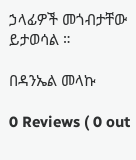ኃላፊዎች መጎብታቸው ይታወሳል ።

በዳንኤል መላኩ

0 Reviews ( 0 out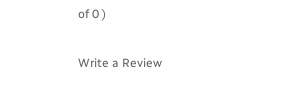of 0 )

Write a Review